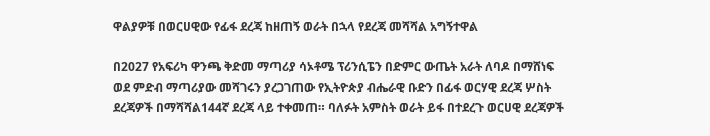ዋልያዎቹ በወርሀዊው የፊፋ ደረጃ ከዘጠኝ ወራት በኋላ የደረጃ መሻሻል አግኝተዋል

በ2027 የአፍሪካ ዋንጫ ቅድመ ማጣሪያ ሳኦቶሜ ፕሪንሲፔን በድምር ውጤት አራት ለባዶ በማሸነፍ ወደ ምድብ ማጣሪያው መሻገሩን ያረጋገጠው የኢትዮጵያ ብሔራዊ ቡድን በፊፋ ወርሃዊ ደረጃ ሦስት ደረጃዎች በማሻሻል144ኛ ደረጃ ላይ ተቀመጠ። ባለፉት አምስት ወራት ይፋ በተደረጉ ወርሀዊ ደረጃዎች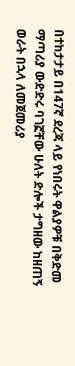በተከታታይ በ147ኛ ደረጃ ላይ የነበሩት ዋልያዎቹ በቅድመ ማጣሪያ ውድድሩ ባገኟቸው ሁለት ድሎች ታግዘው ከዘጠኝ ወራት በኋላ ለመጀመሪያ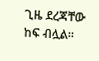ጊዜ ደረጃቸው ከፍ ብሏል።